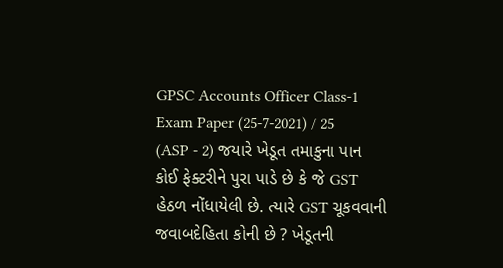GPSC Accounts Officer Class-1 Exam Paper (25-7-2021) / 25 (ASP - 2) જયારે ખેડૂત તમાકુના પાન કોઈ ફેક્ટરીને પુરા પાડે છે કે જે GST હેઠળ નોંધાયેલી છે. ત્યારે GST ચૂકવવાની જવાબદેહિતા કોની છે ? ખેડૂતની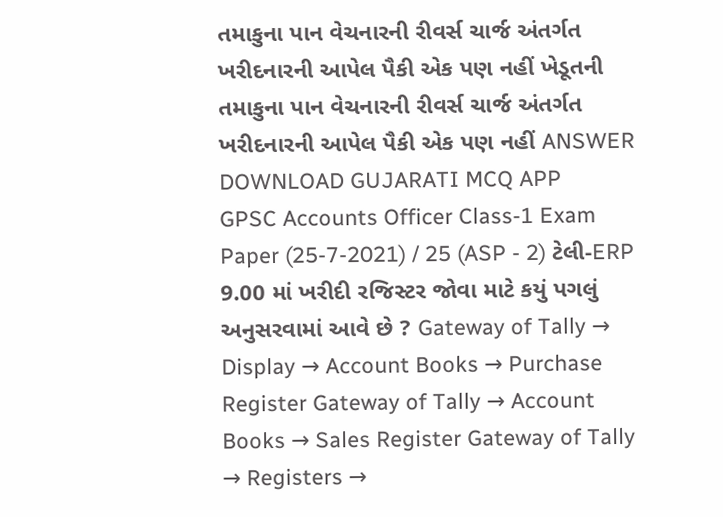તમાકુના પાન વેચનારની રીવર્સ ચાર્જ અંતર્ગત ખરીદનારની આપેલ પૈકી એક પણ નહીં ખેડૂતની તમાકુના પાન વેચનારની રીવર્સ ચાર્જ અંતર્ગત ખરીદનારની આપેલ પૈકી એક પણ નહીં ANSWER DOWNLOAD GUJARATI MCQ APP
GPSC Accounts Officer Class-1 Exam Paper (25-7-2021) / 25 (ASP - 2) ટેલી-ERP 9.00 માં ખરીદી રજિસ્ટર જોવા માટે કયું પગલું અનુસરવામાં આવે છે ? Gateway of Tally → Display → Account Books → Purchase Register Gateway of Tally → Account Books → Sales Register Gateway of Tally → Registers →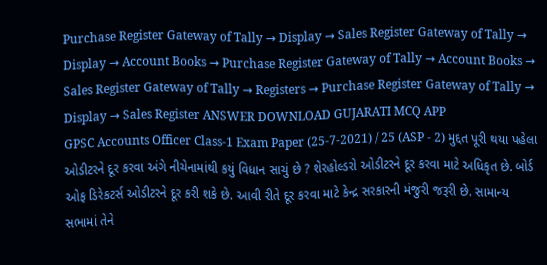Purchase Register Gateway of Tally → Display → Sales Register Gateway of Tally → Display → Account Books → Purchase Register Gateway of Tally → Account Books → Sales Register Gateway of Tally → Registers → Purchase Register Gateway of Tally → Display → Sales Register ANSWER DOWNLOAD GUJARATI MCQ APP
GPSC Accounts Officer Class-1 Exam Paper (25-7-2021) / 25 (ASP - 2) મુદ્દત પૂરી થયા પહેલા ઓડીટરને દૂર કરવા અંગે નીચેનામાંથી કયું વિધાન સાચું છે ? શેરહોલ્ડરો ઓડીટરને દૂર કરવા માટે અધિકૃત છે. બોર્ડ ઓફ ડિરેકટર્સ ઓડીટરને દૂર કરી શકે છે. આવી રીતે દૂર કરવા માટે કેન્દ્ર સરકારની મંજુરી જરૂરી છે. સામાન્ય સભામાં તેને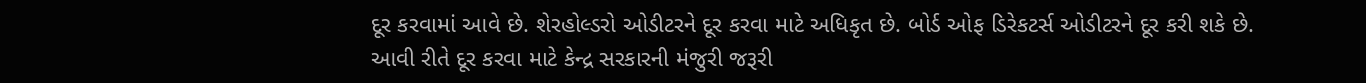દૂર કરવામાં આવે છે. શેરહોલ્ડરો ઓડીટરને દૂર કરવા માટે અધિકૃત છે. બોર્ડ ઓફ ડિરેકટર્સ ઓડીટરને દૂર કરી શકે છે. આવી રીતે દૂર કરવા માટે કેન્દ્ર સરકારની મંજુરી જરૂરી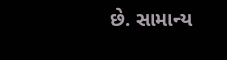છે. સામાન્ય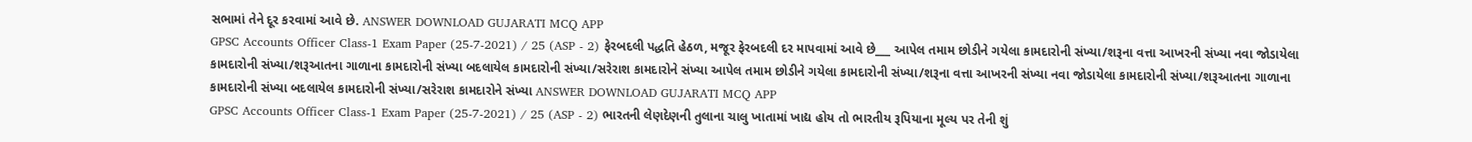સભામાં તેને દૂર કરવામાં આવે છે. ANSWER DOWNLOAD GUJARATI MCQ APP
GPSC Accounts Officer Class-1 Exam Paper (25-7-2021) / 25 (ASP - 2) ફેરબદલી પદ્ધતિ હેઠળ, મજૂર ફેરબદલી દર માપવામાં આવે છે___ આપેલ તમામ છોડીને ગયેલા કામદારોની સંખ્યા/શરૂના વત્તા આખરની સંખ્યા નવા જોડાયેલા કામદારોની સંખ્યા/શરૂઆતના ગાળાના કામદારોની સંખ્યા બદલાયેલ કામદારોની સંખ્યા/સરેરાશ કામદારોને સંખ્યા આપેલ તમામ છોડીને ગયેલા કામદારોની સંખ્યા/શરૂના વત્તા આખરની સંખ્યા નવા જોડાયેલા કામદારોની સંખ્યા/શરૂઆતના ગાળાના કામદારોની સંખ્યા બદલાયેલ કામદારોની સંખ્યા/સરેરાશ કામદારોને સંખ્યા ANSWER DOWNLOAD GUJARATI MCQ APP
GPSC Accounts Officer Class-1 Exam Paper (25-7-2021) / 25 (ASP - 2) ભારતની લેણદેણની તુલાના ચાલુ ખાતામાં ખાદ્ય હોય તો ભારતીય રૂપિયાના મૂલ્ય પર તેની શું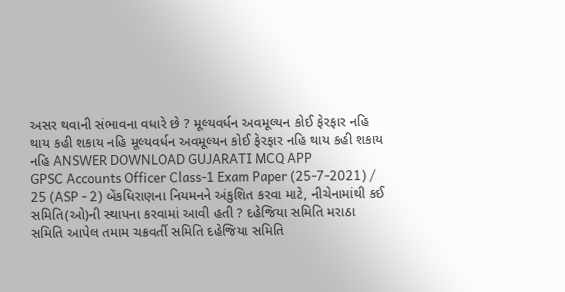અસર થવાની સંભાવના વધારે છે ? મૂલ્યવર્ધન અવમૂલ્યન કોઈ ફેરફાર નહિ થાય કહી શકાય નહિ મૂલ્યવર્ધન અવમૂલ્યન કોઈ ફેરફાર નહિ થાય કહી શકાય નહિ ANSWER DOWNLOAD GUJARATI MCQ APP
GPSC Accounts Officer Class-1 Exam Paper (25-7-2021) / 25 (ASP - 2) બેંકધિરાણના નિયમનને અંકુશિત કરવા માટે, નીચેનામાંથી કઈ સમિતિ(ઓ)ની સ્થાપના કરવામાં આવી હતી ? દહેજિયા સમિતિ મરાઠા સમિતિ આપેલ તમામ ચક્રવર્તી સમિતિ દહેજિયા સમિતિ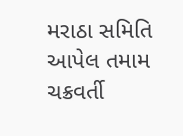મરાઠા સમિતિ આપેલ તમામ ચક્રવર્તી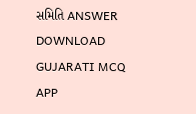સમિતિ ANSWER DOWNLOAD GUJARATI MCQ APP